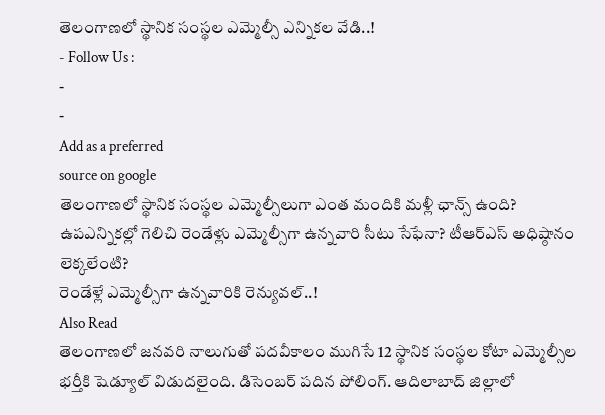తెలంగాణలో స్థానిక సంస్థల ఎమ్మెల్సీ ఎన్నికల వేడి..!
- Follow Us :
-
-
Add as a preferred
source on google
తెలంగాణలో స్థానిక సంస్థల ఎమ్మెల్సీలుగా ఎంత మందికి మళ్లీ ఛాన్స్ ఉంది? ఉపఎన్నికల్లో గెలిచి రెండేళ్లు ఎమ్మెల్సీగా ఉన్నవారి సీటు సేఫేనా? టీఆర్ఎస్ అధిష్ఠానం లెక్కలేంటి?
రెండేళ్లే ఎమ్మెల్సీగా ఉన్నవారికి రెన్యువల్..!
Also Read
తెలంగాణలో జనవరి నాలుగుతో పదవీకాలం ముగిసే 12 స్థానిక సంస్థల కోటా ఎమ్మెల్సీల భర్తీకి షెడ్యూల్ విడుదలైంది. డిసెంబర్ పదిన పోలింగ్. ఆదిలాబాద్ జిల్లాలో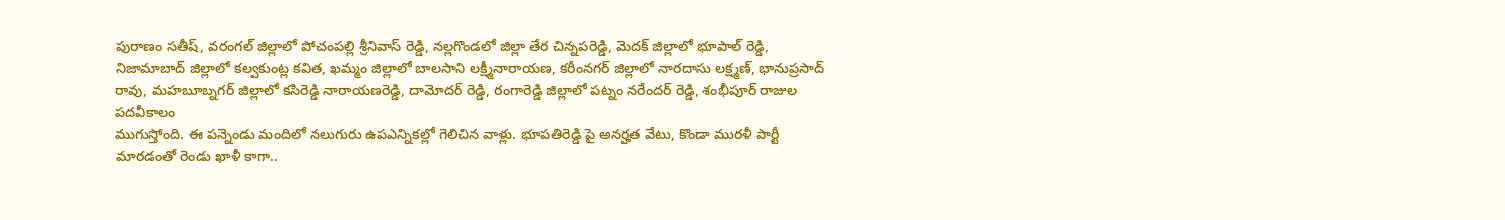పురాణం సతీష్, వరంగల్ జిల్లాలో పోచంపల్లి శ్రీనివాస్ రెడ్డి, నల్లగొండలో జిల్లా తేర చిన్నపరెడ్డి, మెదక్ జిల్లాలో భూపాల్ రెడ్డి, నిజామాబాద్ జిల్లాలో కల్వకుంట్ల కవిత, ఖమ్మం జిల్లాలో బాలసాని లక్ష్మీనారాయణ, కరీంనగర్ జిల్లాలో నారదాసు లక్ష్మణ్, భానుప్రసాద్ రావు, మహబూబ్నగర్ జిల్లాలో కసిరెడ్డి నారాయణరెడ్డి, దామోదర్ రెడ్డి, రంగారెడ్డి జిల్లాలో పట్నం నరేందర్ రెడ్డి, శంభీపూర్ రాజుల పదవీకాలం
ముగుస్తోంది. ఈ పన్నెండు మందిలో నలుగురు ఉపఎన్నికల్లో గెలిచిన వాళ్లు. భూపతిరెడ్డి పై అనర్హత వేటు, కొండా మురళీ పార్టీ మారడంతో రెండు ఖాళీ కాగా..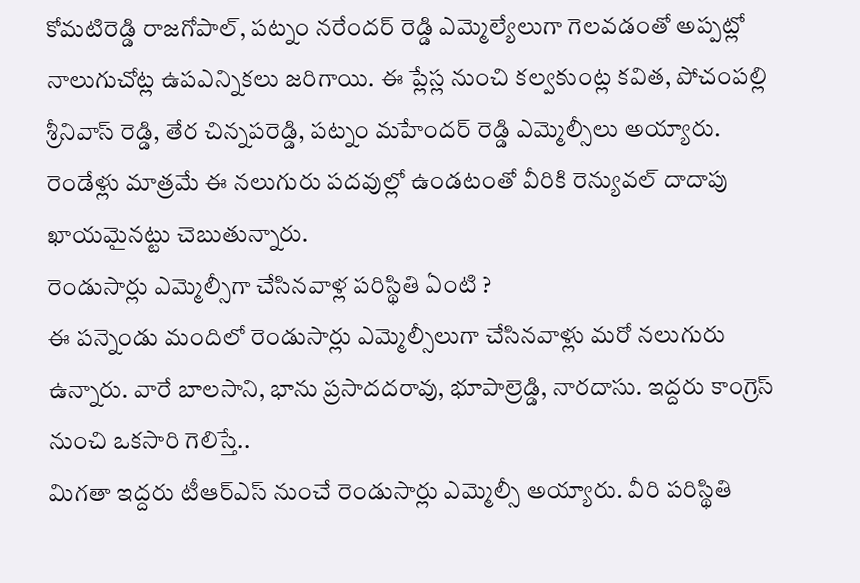కోమటిరెడ్డి రాజగోపాల్, పట్నం నరేందర్ రెడ్డి ఎమ్మెల్యేలుగా గెలవడంతో అప్పట్లో నాలుగుచోట్ల ఉపఎన్నికలు జరిగాయి. ఈ ప్లేస్ల నుంచి కల్వకుంట్ల కవిత, పోచంపల్లి శ్రీనివాస్ రెడ్డి, తేర చిన్నపరెడ్డి, పట్నం మహేందర్ రెడ్డి ఎమ్మెల్సీలు అయ్యారు. రెండేళ్లు మాత్రమే ఈ నలుగురు పదవుల్లో ఉండటంతో వీరికి రెన్యువల్ దాదాపు ఖాయమైనట్టు చెబుతున్నారు.
రెండుసార్లు ఎమ్మెల్సీగా చేసినవాళ్ల పరిస్థితి ఏంటి ?
ఈ పన్నెండు మందిలో రెండుసార్లు ఎమ్మెల్సీలుగా చేసినవాళ్లు మరో నలుగురు ఉన్నారు. వారే బాలసాని, భాను ప్రసాదదరావు, భూపాల్రెడ్డి, నారదాసు. ఇద్దరు కాంగ్రెస్ నుంచి ఒకసారి గెలిస్తే..
మిగతా ఇద్దరు టీఆర్ఎస్ నుంచే రెండుసార్లు ఎమ్మెల్సీ అయ్యారు. వీరి పరిస్థితి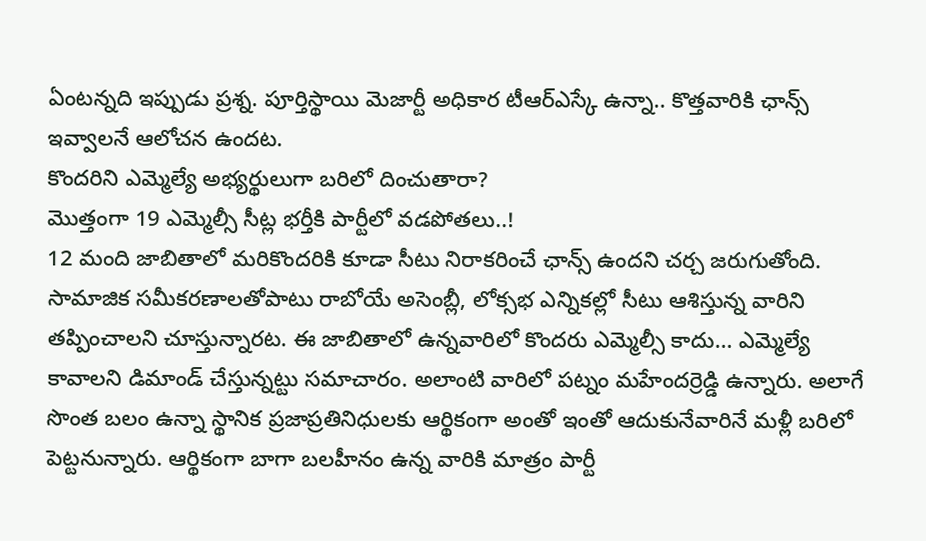ఏంటన్నది ఇప్పుడు ప్రశ్న. పూర్తిస్థాయి మెజార్టీ అధికార టీఆర్ఎస్కే ఉన్నా.. కొత్తవారికి ఛాన్స్ ఇవ్వాలనే ఆలోచన ఉందట.
కొందరిని ఎమ్మెల్యే అభ్యర్థులుగా బరిలో దించుతారా?
మొత్తంగా 19 ఎమ్మెల్సీ సీట్ల భర్తీకి పార్టీలో వడపోతలు..!
12 మంది జాబితాలో మరికొందరికి కూడా సీటు నిరాకరించే ఛాన్స్ ఉందని చర్చ జరుగుతోంది. సామాజిక సమీకరణాలతోపాటు రాబోయే అసెంబ్లీ, లోక్సభ ఎన్నికల్లో సీటు ఆశిస్తున్న వారిని తప్పించాలని చూస్తున్నారట. ఈ జాబితాలో ఉన్నవారిలో కొందరు ఎమ్మెల్సీ కాదు… ఎమ్మెల్యే కావాలని డిమాండ్ చేస్తున్నట్టు సమాచారం. అలాంటి వారిలో పట్నం మహేందర్రెడ్డి ఉన్నారు. అలాగే సొంత బలం ఉన్నా స్థానిక ప్రజాప్రతినిధులకు ఆర్థికంగా అంతో ఇంతో ఆదుకునేవారినే మళ్లీ బరిలో పెట్టనున్నారు. ఆర్థికంగా బాగా బలహీనం ఉన్న వారికి మాత్రం పార్టీ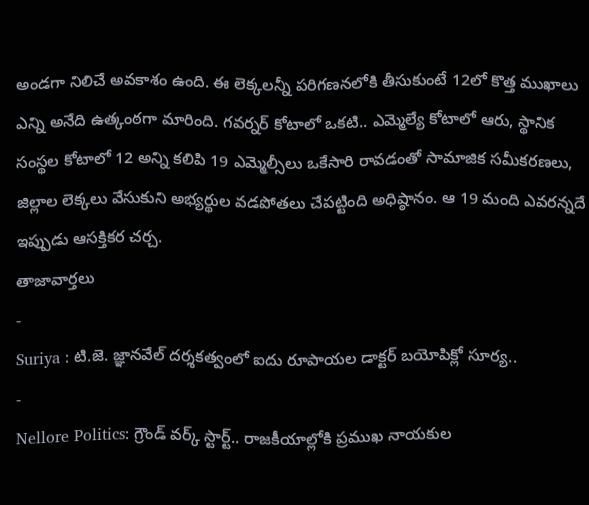అండగా నిలిచే అవకాశం ఉంది. ఈ లెక్కలన్నీ పరిగణనలోకి తీసుకుంటే 12లో కొత్త ముఖాలు ఎన్ని అనేది ఉత్కంఠగా మారింది. గవర్నర్ కోటాలో ఒకటి.. ఎమ్మెల్యే కోటాలో ఆరు, స్థానిక సంస్థల కోటాలో 12 అన్ని కలిపి 19 ఎమ్మెల్సీలు ఒకేసారి రావడంతో సామాజిక సమీకరణలు, జిల్లాల లెక్కలు వేసుకుని అభ్యర్థుల వడపోతలు చేపట్టింది అధిష్ఠానం. ఆ 19 మంది ఎవరన్నదే ఇప్పుడు ఆసక్తికర చర్చ.
తాజావార్తలు
-
Suriya : టి.జె. జ్ఞానవేల్ దర్శకత్వంలో ఐదు రూపాయల డాక్టర్ బయోపిక్లో సూర్య..
-
Nellore Politics: గ్రౌండ్ వర్క్ స్టార్ట్.. రాజకీయాల్లోకి ప్రముఖ నాయకుల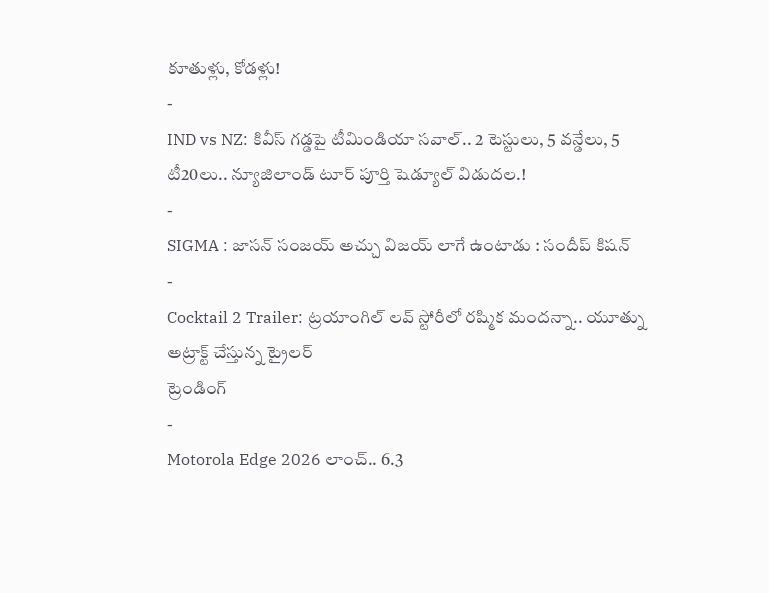కూతుళ్లు, కోడళ్లు!
-
IND vs NZ: కివీస్ గడ్డపై టీమిండియా సవాల్.. 2 టెస్టులు, 5 వన్డేలు, 5 టీ20లు.. న్యూజిలాండ్ టూర్ పూర్తి షెడ్యూల్ విడుదల.!
-
SIGMA : జాసన్ సంజయ్ అచ్చు విజయ్ లాగే ఉంటాడు : సందీప్ కిషన్
-
Cocktail 2 Trailer: ట్రయాంగిల్ లవ్ స్టోరీలో రష్మిక మందన్నా.. యూత్ను అట్రాక్ట్ చేస్తున్న ట్రైలర్
ట్రెండింగ్
-
Motorola Edge 2026 లాంచ్.. 6.3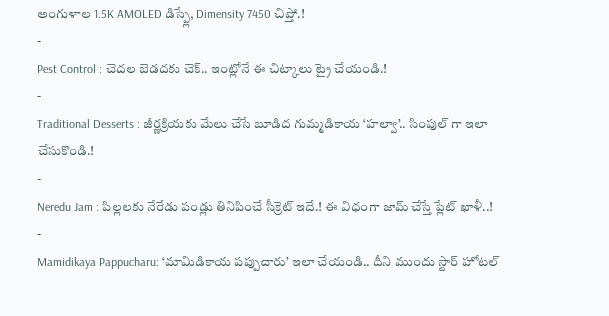అంగుళాల 1.5K AMOLED డిస్ప్లే, Dimensity 7450 చిప్తో.!
-
Pest Control : చెదల బెడదకు చెక్.. ఇంట్లోనే ఈ చిట్కాలు ట్రై చేయండి.!
-
Traditional Desserts : జీర్ణక్రియకు మేలు చేసే బూడిద గుమ్మడికాయ ‘హల్వా’.. సింపుల్ గా ఇలా చేసుకొండి.!
-
Neredu Jam : పిల్లలకు నేరేడు పండ్లు తినిపించే సీక్రెట్ ఇదే.! ఈ విధంగా జామ్ చేస్తే ప్లేట్ ఖాళీ..!
-
Mamidikaya Pappucharu: ‘మామిడికాయ పప్పుచారు’ ఇలా చేయండి.. దీని ముందు స్టార్ హోటల్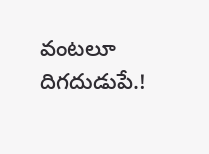వంటలూ దిగదుడుపే.!